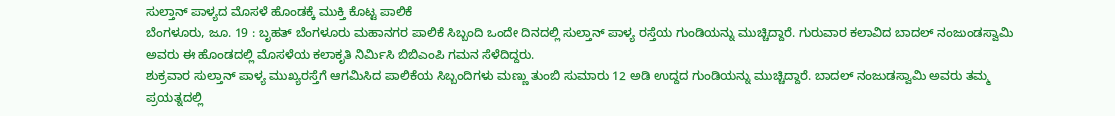ಸುಲ್ತಾನ್ ಪಾಳ್ಯದ ಮೊಸಳೆ ಹೊಂಡಕ್ಕೆ ಮುಕ್ತಿ ಕೊಟ್ಟ ಪಾಲಿಕೆ
ಬೆಂಗಳೂರು, ಜೂ. 19 : ಬೃಹತ್ ಬೆಂಗಳೂರು ಮಹಾನಗರ ಪಾಲಿಕೆ ಸಿಬ್ಬಂದಿ ಒಂದೇ ದಿನದಲ್ಲಿ ಸುಲ್ತಾನ್ ಪಾಳ್ಯ ರಸ್ತೆಯ ಗುಂಡಿಯನ್ನು ಮುಚ್ಚಿದ್ದಾರೆ. ಗುರುವಾರ ಕಲಾವಿದ ಬಾದಲ್ ನಂಜುಂಡಸ್ವಾಮಿ ಅವರು ಈ ಹೊಂಡದಲ್ಲಿ ಮೊಸಳೆಯ ಕಲಾಕೃತಿ ನಿರ್ಮಿಸಿ ಬಿಬಿಎಂಪಿ ಗಮನ ಸೆಳೆದಿದ್ದರು.
ಶುಕ್ರವಾರ ಸುಲ್ತಾನ್ ಪಾಳ್ಯ ಮುಖ್ಯರಸ್ತೆಗೆ ಆಗಮಿಸಿದ ಪಾಲಿಕೆಯ ಸಿಬ್ಬಂದಿಗಳು ಮಣ್ಣು ತುಂಬಿ ಸುಮಾರು 12 ಅಡಿ ಉದ್ದದ ಗುಂಡಿಯನ್ನು ಮುಚ್ಚಿದ್ದಾರೆ. ಬಾದಲ್ ನಂಜುಡಸ್ವಾಮಿ ಅವರು ತಮ್ಮ ಪ್ರಯತ್ನದಲ್ಲಿ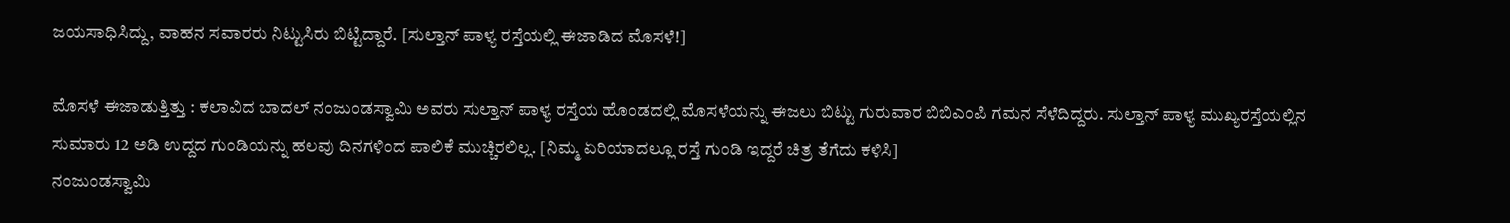ಜಯಸಾಧಿಸಿದ್ದು, ವಾಹನ ಸವಾರರು ನಿಟ್ಟುಸಿರು ಬಿಟ್ಟಿದ್ದಾರೆ. [ಸುಲ್ತಾನ್ ಪಾಳ್ಯ ರಸ್ತೆಯಲ್ಲಿ ಈಜಾಡಿದ ಮೊಸಳೆ!]

ಮೊಸಳೆ ಈಜಾಡುತ್ತಿತ್ತು : ಕಲಾವಿದ ಬಾದಲ್ ನಂಜುಂಡಸ್ವಾಮಿ ಅವರು ಸುಲ್ತಾನ್ ಪಾಳ್ಯ ರಸ್ತೆಯ ಹೊಂಡದಲ್ಲಿ ಮೊಸಳೆಯನ್ನು ಈಜಲು ಬಿಟ್ಟು ಗುರುವಾರ ಬಿಬಿಎಂಪಿ ಗಮನ ಸೆಳೆದಿದ್ದರು. ಸುಲ್ತಾನ್ ಪಾಳ್ಯ ಮುಖ್ಯರಸ್ತೆಯಲ್ಲಿನ ಸುಮಾರು 12 ಅಡಿ ಉದ್ದದ ಗುಂಡಿಯನ್ನು ಹಲವು ದಿನಗಳಿಂದ ಪಾಲಿಕೆ ಮುಚ್ಚಿರಲಿಲ್ಲ. [ನಿಮ್ಮ ಏರಿಯಾದಲ್ಲೂ ರಸ್ತೆ ಗುಂಡಿ ಇದ್ದರೆ ಚಿತ್ರ ತೆಗೆದು ಕಳಿಸಿ]
ನಂಜುಂಡಸ್ವಾಮಿ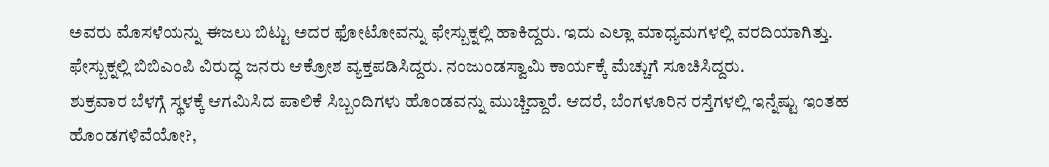ಅವರು ಮೊಸಳೆಯನ್ನು ಈಜಲು ಬಿಟ್ಟು ಅದರ ಫೋಟೋವನ್ನು ಫೇಸ್ಬುಕ್ನಲ್ಲಿ ಹಾಕಿದ್ದರು. ಇದು ಎಲ್ಲಾ ಮಾಧ್ಯಮಗಳಲ್ಲಿ ವರದಿಯಾಗಿತ್ತು. ಫೇಸ್ಬುಕ್ನಲ್ಲಿ ಬಿಬಿಎಂಪಿ ವಿರುದ್ಧ ಜನರು ಆಕ್ರೋಶ ವ್ಯಕ್ತಪಡಿಸಿದ್ದರು. ನಂಜುಂಡಸ್ವಾಮಿ ಕಾರ್ಯಕ್ಕೆ ಮೆಚ್ಚುಗೆ ಸೂಚಿಸಿದ್ದರು.
ಶುಕ್ರವಾರ ಬೆಳಗ್ಗೆ ಸ್ಥಳಕ್ಕೆ ಆಗಮಿಸಿದ ಪಾಲಿಕೆ ಸಿಬ್ಬಂದಿಗಳು ಹೊಂಡವನ್ನು ಮುಚ್ಚಿದ್ದಾರೆ. ಆದರೆ, ಬೆಂಗಳೂರಿನ ರಸ್ತೆಗಳಲ್ಲಿ ಇನ್ನೆಷ್ಟು ಇಂತಹ ಹೊಂಡಗಳಿವೆಯೋ?,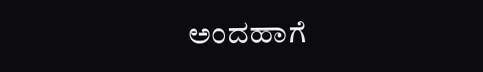ಅಂದಹಾಗೆ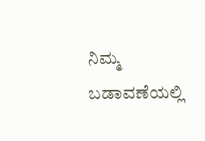ನಿಮ್ಮ ಬಡಾವಣೆಯಲ್ಲಿ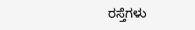ರಸ್ತೆಗಳು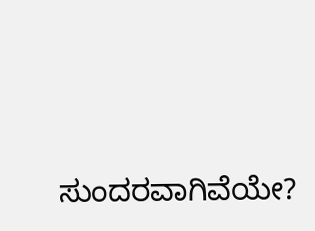ಸುಂದರವಾಗಿವೆಯೇ?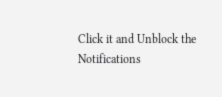Click it and Unblock the Notifications